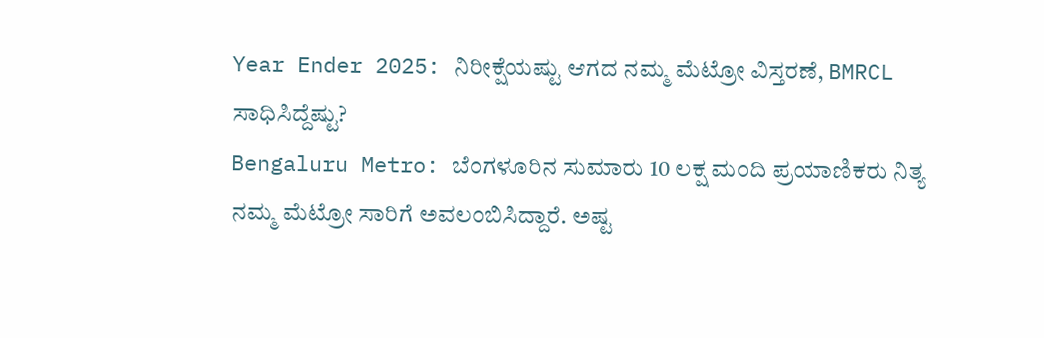Year Ender 2025: ನಿರೀಕ್ಷೆಯಷ್ಟು ಆಗದ ನಮ್ಮ ಮೆಟ್ರೋ ವಿಸ್ತರಣೆ, BMRCL ಸಾಧಿಸಿದ್ದೆಷ್ಟು?
Bengaluru Metro: ಬೆಂಗಳೂರಿನ ಸುಮಾರು 10 ಲಕ್ಷ ಮಂದಿ ಪ್ರಯಾಣಿಕರು ನಿತ್ಯ ನಮ್ಮ ಮೆಟ್ರೋ ಸಾರಿಗೆ ಅವಲಂಬಿಸಿದ್ದಾರೆ. ಅಷ್ಟ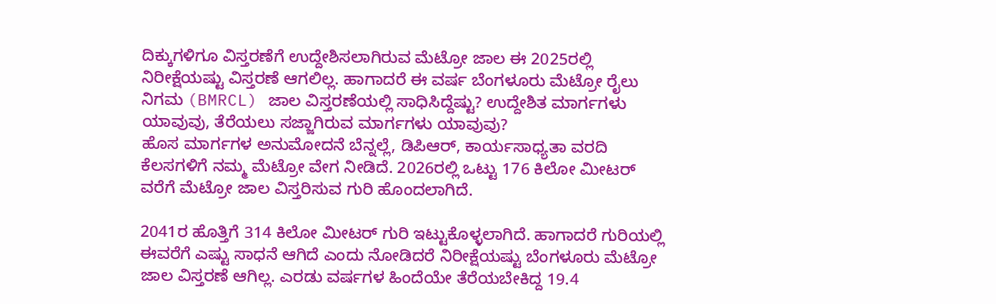ದಿಕ್ಕುಗಳಿಗೂ ವಿಸ್ತರಣೆಗೆ ಉದ್ದೇಶಿಸಲಾಗಿರುವ ಮೆಟ್ರೋ ಜಾಲ ಈ 2025ರಲ್ಲಿ ನಿರೀಕ್ಷೆಯಷ್ಟು ವಿಸ್ತರಣೆ ಆಗಲಿಲ್ಲ. ಹಾಗಾದರೆ ಈ ವರ್ಷ ಬೆಂಗಳೂರು ಮೆಟ್ರೋ ರೈಲು ನಿಗಮ (BMRCL) ಜಾಲ ವಿಸ್ತರಣೆಯಲ್ಲಿ ಸಾಧಿಸಿದ್ದೆಷ್ಟು? ಉದ್ದೇಶಿತ ಮಾರ್ಗಗಳು ಯಾವುವು, ತೆರೆಯಲು ಸಜ್ಜಾಗಿರುವ ಮಾರ್ಗಗಳು ಯಾವುವು?
ಹೊಸ ಮಾರ್ಗಗಳ ಅನುಮೋದನೆ ಬೆನ್ನಲ್ಲೆ, ಡಿಪಿಆರ್, ಕಾರ್ಯಸಾಧ್ಯತಾ ವರದಿ ಕೆಲಸಗಳಿಗೆ ನಮ್ಮ ಮೆಟ್ರೋ ವೇಗ ನೀಡಿದೆ. 2026ರಲ್ಲಿ ಒಟ್ಟು 176 ಕಿಲೋ ಮೀಟರ್ ವರೆಗೆ ಮೆಟ್ರೋ ಜಾಲ ವಿಸ್ತರಿಸುವ ಗುರಿ ಹೊಂದಲಾಗಿದೆ.

2041ರ ಹೊತ್ತಿಗೆ 314 ಕಿಲೋ ಮೀಟರ್ ಗುರಿ ಇಟ್ಟುಕೊಳ್ಳಲಾಗಿದೆ. ಹಾಗಾದರೆ ಗುರಿಯಲ್ಲಿ ಈವರೆಗೆ ಎಷ್ಟು ಸಾಧನೆ ಆಗಿದೆ ಎಂದು ನೋಡಿದರೆ ನಿರೀಕ್ಷೆಯಷ್ಟು ಬೆಂಗಳೂರು ಮೆಟ್ರೋ ಜಾಲ ವಿಸ್ತರಣೆ ಆಗಿಲ್ಲ. ಎರಡು ವರ್ಷಗಳ ಹಿಂದೆಯೇ ತೆರೆಯಬೇಕಿದ್ದ 19.4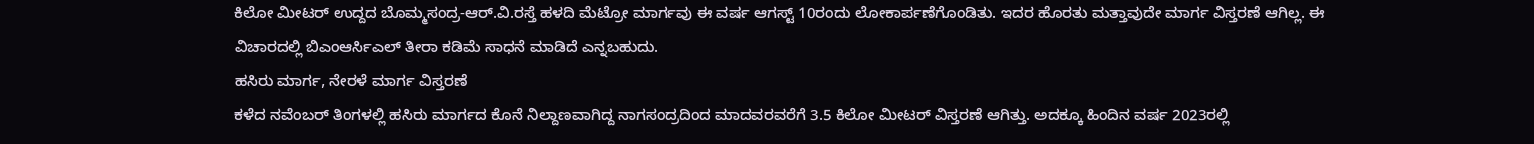ಕಿಲೋ ಮೀಟರ್ ಉದ್ದದ ಬೊಮ್ಮಸಂದ್ರ-ಆರ್.ವಿ.ರಸ್ತೆ ಹಳದಿ ಮೆಟ್ರೋ ಮಾರ್ಗವು ಈ ವರ್ಷ ಆಗಸ್ಟ್ 10ರಂದು ಲೋಕಾರ್ಪಣೆಗೊಂಡಿತು. ಇದರ ಹೊರತು ಮತ್ತಾವುದೇ ಮಾರ್ಗ ವಿಸ್ತರಣೆ ಆಗಿಲ್ಲ. ಈ ವಿಚಾರದಲ್ಲಿ ಬಿಎಂಆರ್ಸಿಎಲ್ ತೀರಾ ಕಡಿಮೆ ಸಾಧನೆ ಮಾಡಿದೆ ಎನ್ನಬಹುದು.
ಹಸಿರು ಮಾರ್ಗ, ನೇರಳೆ ಮಾರ್ಗ ವಿಸ್ತರಣೆ
ಕಳೆದ ನವೆಂಬರ್ ತಿಂಗಳಲ್ಲಿ ಹಸಿರು ಮಾರ್ಗದ ಕೊನೆ ನಿಲ್ದಾಣವಾಗಿದ್ದ ನಾಗಸಂದ್ರದಿಂದ ಮಾದವರವರೆಗೆ 3.5 ಕಿಲೋ ಮೀಟರ್ ವಿಸ್ತರಣೆ ಆಗಿತ್ತು. ಅದಕ್ಕೂ ಹಿಂದಿನ ವರ್ಷ 2023ರಲ್ಲಿ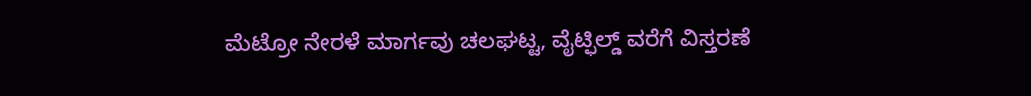ಮೆಟ್ರೋ ನೇರಳೆ ಮಾರ್ಗವು ಚಲಘಟ್ಟ, ವೈಟ್ಫಿಲ್ಡ್ ವರೆಗೆ ವಿಸ್ತರಣೆ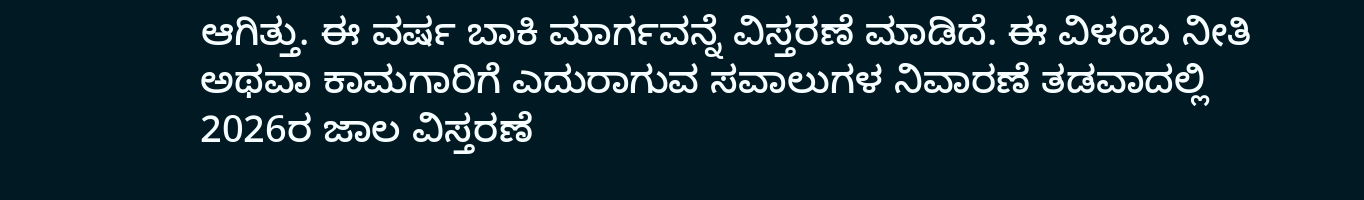ಆಗಿತ್ತು. ಈ ವರ್ಷ ಬಾಕಿ ಮಾರ್ಗವನ್ನೆ ವಿಸ್ತರಣೆ ಮಾಡಿದೆ. ಈ ವಿಳಂಬ ನೀತಿ ಅಥವಾ ಕಾಮಗಾರಿಗೆ ಎದುರಾಗುವ ಸವಾಲುಗಳ ನಿವಾರಣೆ ತಡವಾದಲ್ಲಿ 2026ರ ಜಾಲ ವಿಸ್ತರಣೆ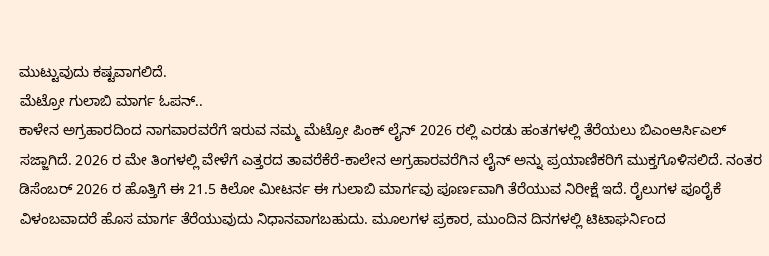ಮುಟ್ಟುವುದು ಕಷ್ಟವಾಗಲಿದೆ.
ಮೆಟ್ರೋ ಗುಲಾಬಿ ಮಾರ್ಗ ಓಪನ್..
ಕಾಳೇನ ಅಗ್ರಹಾರದಿಂದ ನಾಗವಾರವರೆಗೆ ಇರುವ ನಮ್ಮ ಮೆಟ್ರೋ ಪಿಂಕ್ ಲೈನ್ 2026 ರಲ್ಲಿ ಎರಡು ಹಂತಗಳಲ್ಲಿ ತೆರೆಯಲು ಬಿಎಂಆರ್ಸಿಎಲ್ ಸಜ್ಜಾಗಿದೆ. 2026 ರ ಮೇ ತಿಂಗಳಲ್ಲಿ ವೇಳೆಗೆ ಎತ್ತರದ ತಾವರೆಕೆರೆ-ಕಾಲೇನ ಅಗ್ರಹಾರವರೆಗಿನ ಲೈನ್ ಅನ್ನು ಪ್ರಯಾಣಿಕರಿಗೆ ಮುಕ್ತಗೊಳಿಸಲಿದೆ. ನಂತರ ಡಿಸೆಂಬರ್ 2026 ರ ಹೊತ್ತಿಗೆ ಈ 21.5 ಕಿಲೋ ಮೀಟರ್ನ ಈ ಗುಲಾಬಿ ಮಾರ್ಗವು ಪೂರ್ಣವಾಗಿ ತೆರೆಯುವ ನಿರೀಕ್ಷೆ ಇದೆ. ರೈಲುಗಳ ಪೂರೈಕೆ ವಿಳಂಬವಾದರೆ ಹೊಸ ಮಾರ್ಗ ತೆರೆಯುವುದು ನಿಧಾನವಾಗಬಹುದು. ಮೂಲಗಳ ಪ್ರಕಾರ, ಮುಂದಿನ ದಿನಗಳಲ್ಲಿ ಟಿಟಾಘರ್ನಿಂದ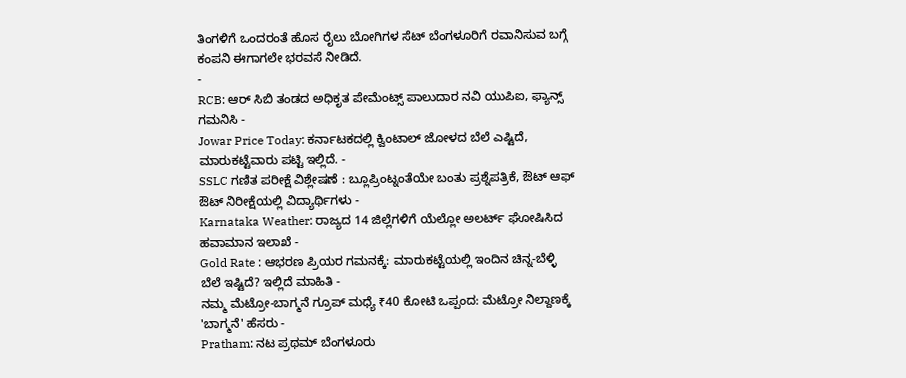ತಿಂಗಳಿಗೆ ಒಂದರಂತೆ ಹೊಸ ರೈಲು ಬೋಗಿಗಳ ಸೆಟ್ ಬೆಂಗಳೂರಿಗೆ ರವಾನಿಸುವ ಬಗ್ಗೆ ಕಂಪನಿ ಈಗಾಗಲೇ ಭರವಸೆ ನೀಡಿದೆ.
-
RCB: ಆರ್ ಸಿಬಿ ತಂಡದ ಅಧಿಕೃತ ಪೇಮೆಂಟ್ಸ್ ಪಾಲುದಾರ ನವಿ ಯುಪಿಐ, ಫ್ಯಾನ್ಸ್ ಗಮನಿಸಿ -
Jowar Price Today: ಕರ್ನಾಟಕದಲ್ಲಿ ಕ್ವಿಂಟಾಲ್ ಜೋಳದ ಬೆಲೆ ಎಷ್ಟಿದೆ, ಮಾರುಕಟ್ಟೆವಾರು ಪಟ್ಟಿ ಇಲ್ಲಿದೆ. -
SSLC ಗಣಿತ ಪರೀಕ್ಷೆ ವಿಶ್ಲೇಷಣೆ : ಬ್ಲೂಪ್ರಿಂಟ್ನಂತೆಯೇ ಬಂತು ಪ್ರಶ್ನೆಪತ್ರಿಕೆ, ಔಟ್ ಆಫ್ ಔಟ್ ನಿರೀಕ್ಷೆಯಲ್ಲಿ ವಿದ್ಯಾರ್ಥಿಗಳು -
Karnataka Weather: ರಾಜ್ಯದ 14 ಜಿಲ್ಲೆಗಳಿಗೆ ಯೆಲ್ಲೋ ಅಲರ್ಟ್ ಘೋಷಿಸಿದ ಹವಾಮಾನ ಇಲಾಖೆ -
Gold Rate : ಆಭರಣ ಪ್ರಿಯರ ಗಮನಕ್ಕೆ: ಮಾರುಕಟ್ಟೆಯಲ್ಲಿ ಇಂದಿನ ಚಿನ್ನ-ಬೆಳ್ಳಿ ಬೆಲೆ ಇಷ್ಟಿದೆ? ಇಲ್ಲಿದೆ ಮಾಹಿತಿ -
ನಮ್ಮ ಮೆಟ್ರೋ-ಬಾಗ್ಮನೆ ಗ್ರೂಪ್ ಮಧ್ಯೆ ₹40 ಕೋಟಿ ಒಪ್ಪಂದ: ಮೆಟ್ರೋ ನಿಲ್ದಾಣಕ್ಕೆ 'ಬಾಗ್ಮನೆ' ಹೆಸರು -
Pratham: ನಟ ಪ್ರಥಮ್ ಬೆಂಗಳೂರು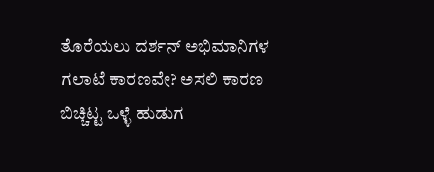ತೊರೆಯಲು ದರ್ಶನ್ ಅಭಿಮಾನಿಗಳ ಗಲಾಟೆ ಕಾರಣವೇ? ಅಸಲಿ ಕಾರಣ ಬಿಚ್ಚಿಟ್ಟ ಒಳ್ಳೆ ಹುಡುಗ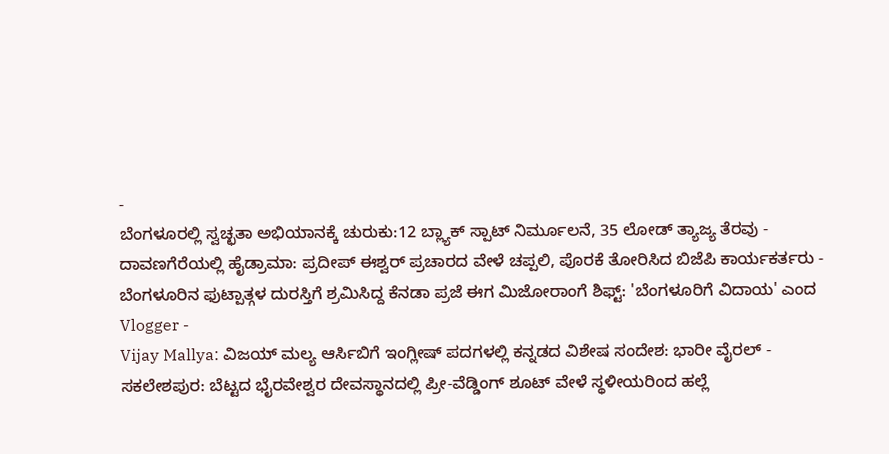-
ಬೆಂಗಳೂರಲ್ಲಿ ಸ್ವಚ್ಛತಾ ಅಭಿಯಾನಕ್ಕೆ ಚುರುಕು:12 ಬ್ಲ್ಯಾಕ್ ಸ್ಪಾಟ್ ನಿರ್ಮೂಲನೆ, 35 ಲೋಡ್ ತ್ಯಾಜ್ಯ ತೆರವು -
ದಾವಣಗೆರೆಯಲ್ಲಿ ಹೈಡ್ರಾಮಾ: ಪ್ರದೀಪ್ ಈಶ್ವರ್ ಪ್ರಚಾರದ ವೇಳೆ ಚಪ್ಪಲಿ, ಪೊರಕೆ ತೋರಿಸಿದ ಬಿಜೆಪಿ ಕಾರ್ಯಕರ್ತರು -
ಬೆಂಗಳೂರಿನ ಫುಟ್ಪಾತ್ಗಳ ದುರಸ್ತಿಗೆ ಶ್ರಮಿಸಿದ್ದ ಕೆನಡಾ ಪ್ರಜೆ ಈಗ ಮಿಜೋರಾಂಗೆ ಶಿಫ್ಟ್: 'ಬೆಂಗಳೂರಿಗೆ ವಿದಾಯ' ಎಂದ Vlogger -
Vijay Mallya: ವಿಜಯ್ ಮಲ್ಯ ಆರ್ಸಿಬಿಗೆ ಇಂಗ್ಲೀಷ್ ಪದಗಳಲ್ಲಿ ಕನ್ನಡದ ವಿಶೇಷ ಸಂದೇಶ: ಭಾರೀ ವೈರಲ್ -
ಸಕಲೇಶಪುರ: ಬೆಟ್ಟದ ಭೈರವೇಶ್ವರ ದೇವಸ್ಥಾನದಲ್ಲಿ ಪ್ರೀ-ವೆಡ್ಡಿಂಗ್ ಶೂಟ್ ವೇಳೆ ಸ್ಥಳೀಯರಿಂದ ಹಲ್ಲೆ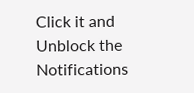Click it and Unblock the Notifications